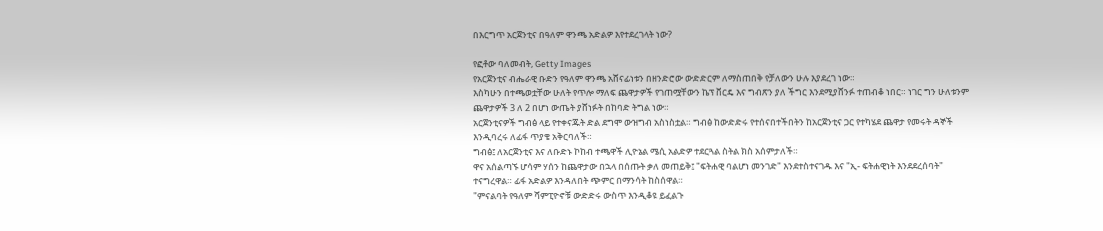በእርግጥ አርጀንቲና በዓለም ዋንጫ አድልዎ እየተደረገላት ነው?

የፎቶው ባለመብት, Getty Images
የአርጀንቲና ብሔራዊ ቡድን የዓለም ዋንጫ አሸናፊነቱን በዘንድሮው ውድድርም ለማስጠበቅ የቻለውን ሁሉ እያደረገ ነው።
እስካሁን በተጫወቷቸው ሁለት የጥሎ ማለፍ ጨዋታዎች የገጠሟቸውን ኬፕ ቨርዴ እና ግብጽን ያለ ችግር እንደሚያሸንፉ ተጠብቆ ነበር። ነገር ግን ሁለቱንም ጨዋታዎች 3 ለ 2 በሆነ ውጤት ያሸነፉት በከባድ ትግል ነው።
አርጀንቲናዎች ግብፅ ላይ የተቀናጁት ድል ደግሞ ውዝግብ አስነስቷል። ግብፅ ከውድድሩ የተሰናበተችበትን ከአርጀንቲና ጋር የተካሄደ ጨዋታ የመሩት ዳኞች እንዲባረሩ ለፊፋ ጥያቄ አቅርባለች።
ግብፅ፤ ለአርጀንቲና እና ለቡድኑ ኮከብ ተጫዋች ሊዮኔል ሜሲ አልድዎ ተደርጓል ስትል ክስ አሰምታለች።
ዋና አሰልጣኙ ሆሳም ሃሰን ከጨዋታው በኋላ በሰጡት ቃለ መጠይቅ፤ "ፍትሐዊ ባልሆነ መንገድ" እንደተስተናገዱ እና "ኢ- ፍትሐዊነት እንደደረሰባት" ተናግረዋል። ፊፋ አድልዎ እንዳለበት ጭምር በማንሳት ከስሰዋል።
"ምናልባት የዓለም ሻምፒዮኖቹ ውድድሩ ውስጥ እንዲቆዩ ይፈልጉ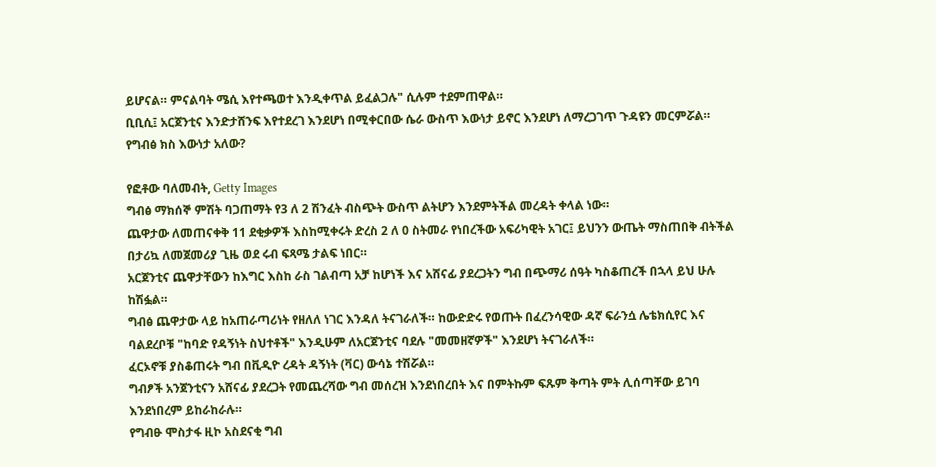ይሆናል። ምናልባት ሜሲ እየተጫወተ እንዲቀጥል ይፈልጋሉ" ሲሉም ተደምጠዋል።
ቢቢሲ፤ አርጀንቲና እንድታሸንፍ እየተደረገ እንደሆነ በሚቀርበው ሴራ ውስጥ እውነታ ይኖር እንደሆነ ለማረጋገጥ ጉዳዩን መርምሯል።
የግብፅ ክስ እውነታ አለው?

የፎቶው ባለመብት, Getty Images
ግብፅ ማክሰኞ ምሽት ባጋጠማት የ3 ለ 2 ሽንፈት ብስጭት ውስጥ ልትሆን እንደምትችል መረዳት ቀላል ነው።
ጨዋታው ለመጠናቀቅ 11 ደቂቃዎች እስከሚቀሩት ድረስ 2 ለ 0 ስትመራ የነበረችው አፍሪካዊት አገር፤ ይህንን ውጤት ማስጠበቅ ብትችል በታሪኳ ለመጀመሪያ ጊዜ ወደ ሩብ ፍጻሜ ታልፍ ነበር።
አርጀንቲና ጨዋታቸውን ከእግር እስከ ራስ ገልብጣ አቻ ከሆነች እና አሸናፊ ያደረጋትን ግብ በጭማሪ ሰዓት ካስቆጠረች በኋላ ይህ ሁሉ ከሽፏል።
ግብፅ ጨዋታው ላይ ከአጠራጣሪነት የዘለለ ነገር እንዳለ ትናገራለች። ከውድድሩ የወጡት በፈረንሳዊው ዳኛ ፍራንሷ ሌቴክሲየር እና ባልደረቦቹ "ከባድ የዳኝነት ስህተቶች" እንዲሁም ለአርጀንቲና ባደሉ "መመዘኛዎች" እንደሆነ ትናገራለች።
ፈርኦኖቹ ያስቆጠሩት ግብ በቪዲዮ ረዳት ዳኝነት (ቫር) ውሳኔ ተሽሯል።
ግብፆች አንጀንቲናን አሸናፊ ያደረጋት የመጨረሻው ግብ መሰረዝ እንደነበረበት እና በምትኩም ፍጹም ቅጣት ምት ሊሰጣቸው ይገባ እንደነበረም ይከራከራሉ።
የግብፁ ሞስታፋ ዚኮ አስደናቂ ግብ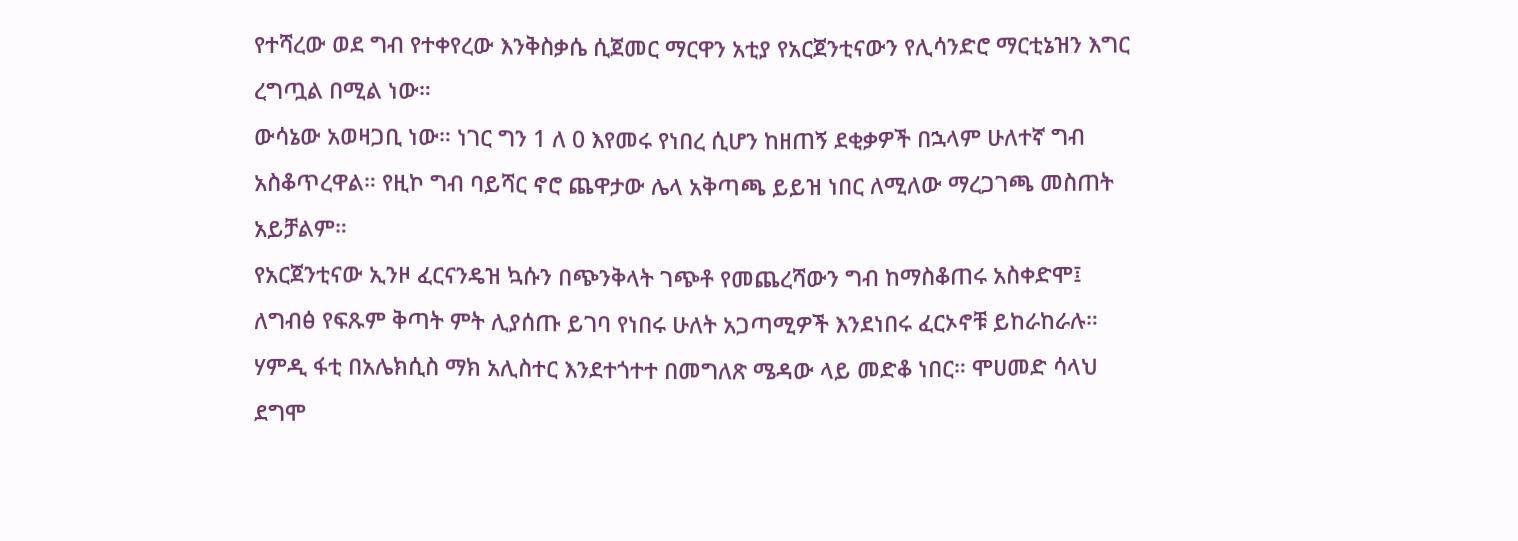የተሻረው ወደ ግብ የተቀየረው እንቅስቃሴ ሲጀመር ማርዋን አቲያ የአርጀንቲናውን የሊሳንድሮ ማርቲኔዝን እግር ረግጧል በሚል ነው።
ውሳኔው አወዛጋቢ ነው። ነገር ግን 1 ለ 0 እየመሩ የነበረ ሲሆን ከዘጠኝ ደቂቃዎች በኋላም ሁለተኛ ግብ አስቆጥረዋል። የዚኮ ግብ ባይሻር ኖሮ ጨዋታው ሌላ አቅጣጫ ይይዝ ነበር ለሚለው ማረጋገጫ መስጠት አይቻልም።
የአርጀንቲናው ኢንዞ ፈርናንዴዝ ኳሱን በጭንቅላት ገጭቶ የመጨረሻውን ግብ ከማስቆጠሩ አስቀድሞ፤ ለግብፅ የፍጹም ቅጣት ምት ሊያሰጡ ይገባ የነበሩ ሁለት አጋጣሚዎች እንደነበሩ ፈርኦኖቹ ይከራከራሉ።
ሃምዲ ፋቲ በአሌክሲስ ማክ አሊስተር እንደተጎተተ በመግለጽ ሜዳው ላይ መድቆ ነበር። ሞሀመድ ሳላህ ደግሞ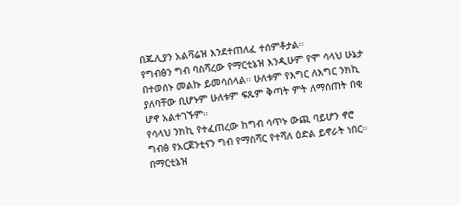በጁሊያን አልቫሬዝ እንደተጠለፈ ተሰምቶታል።
የግብፅን ግብ ባስሻረው የማርቲኔዝ እንዲሁም የሞ ሳላህ ሁኔታ በተወሰኑ መልኩ ይመሳሰላል። ሁለቱም የእግር ለእግር ንክኪ ያለባቸው ቢሆኑም ሁለቱም ፍጹም ቅጣት ምት ለማሰጠት በቂ ሆኖ አልተገኙም።
የሳላህ ንክኪ የተፈጠረው ከግብ ሳጥኑ ውጪ ባይሆን ኖሮ ግብፅ የአርጀንቲናን ግብ የማስሻር የተሻለ ዕድል ይኖራት ነበር። በማርቲኔዝ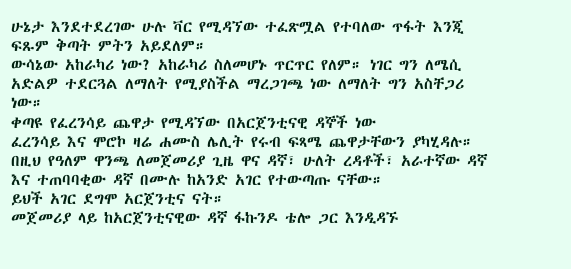ሁኔታ እንደተደረገው ሁሉ ቫር የሚዳኘው ተፈጽሟል የተባለው ጥፋት እንጂ ፍጹም ቅጣት ምትን አይደለም።
ውሳኔው አከራካሪ ነው? አከራካሪ ስለመሆኑ ጥርጥር የለም። ነገር ግን ለሜሲ አድልዎ ተደርጓል ለማለት የሚያስችል ማረጋገጫ ነው ለማለት ግን አስቸጋሪ ነው።
ቀጣዩ የፈረንሳይ ጨዋታ የሚዳኘው በአርጀንቲናዊ ዳኞች ነው
ፈረንሳይ እና ሞሮኮ ዛሬ ሐሙስ ሌሊት የሩብ ፍጻሜ ጨዋታቸውን ያካሂዳሉ።
በዚህ የዓለም ዋንጫ ለመጀመሪያ ጊዜ ዋና ዳኛ፣ ሁለት ረዳቶች፣ አራተኛው ዳኛ እና ተጠባባቂው ዳኛ በሙሉ ከአንድ አገር የተውጣጡ ናቸው።
ይህች አገር ደግሞ አርጀንቲና ናት።
መጀመሪያ ላይ ከአርጀንቲናዊው ዳኛ ፋኩንዶ ቴሎ ጋር እንዲዳኙ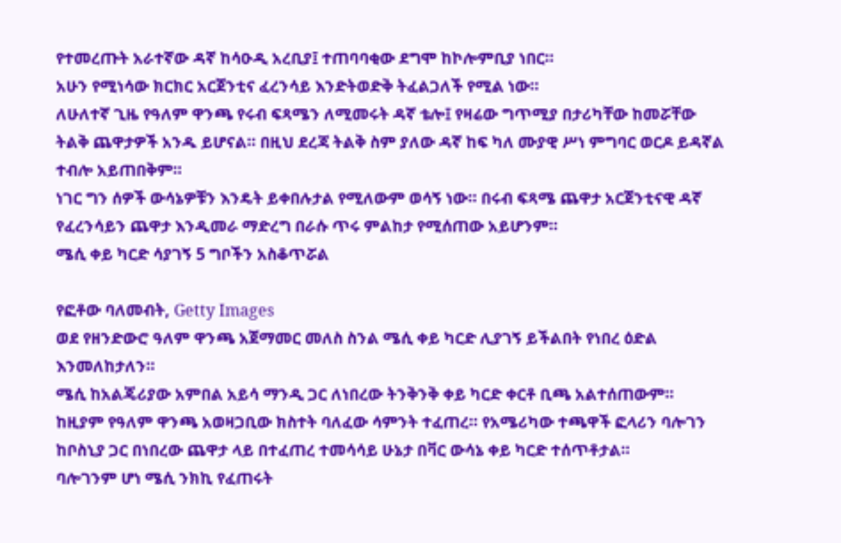የተመረጡት አራተኛው ዳኛ ከሳዑዲ አረቢያ፤ ተጠባባቂው ደግሞ ከኮሎምቢያ ነበር።
አሁን የሚነሳው ክርክር አርጀንቲና ፈረንሳይ እንድትወድቅ ትፈልጋለች የሚል ነው።
ለሁለተኛ ጊዜ የዓለም ዋንጫ የሩብ ፍጻሜን ለሚመሩት ዳኛ ቴሎ፤ የዛሬው ግጥሚያ በታሪካቸው ከመሯቸው ትልቅ ጨዋታዎች አንዱ ይሆናል። በዚህ ደረጃ ትልቅ ስም ያለው ዳኛ ከፍ ካለ ሙያዊ ሥነ ምግባር ወርዶ ይዳኛል ተብሎ አይጠበቅም።
ነገር ግን ሰዎች ውሳኔዎቹን እንዴት ይቀበሉታል የሚለውም ወሳኝ ነው። በሩብ ፍጻሜ ጨዋታ አርጀንቲናዊ ዳኛ የፈረንሳይን ጨዋታ እንዲመራ ማድረግ በራሱ ጥሩ ምልከታ የሚሰጠው አይሆንም።
ሜሲ ቀይ ካርድ ሳያገኝ 5 ግቦችን አስቆጥሯል

የፎቶው ባለመብት, Getty Images
ወደ የዘንድውሮ ዓለም ዋንጫ አጀማመር መለስ ስንል ሜሲ ቀይ ካርድ ሊያገኝ ይችልበት የነበረ ዕድል እንመለከታለን።
ሜሲ ከአልጄሪያው አምበል አይሳ ማንዲ ጋር ለነበረው ትንቅንቅ ቀይ ካርድ ቀርቶ ቢጫ አልተሰጠውም።
ከዚያም የዓለም ዋንጫ አወዛጋቢው ክስተት ባለፈው ሳምንት ተፈጠረ። የአሜሪካው ተጫዋች ፎላሪን ባሎገን ከቦስኒያ ጋር በነበረው ጨዋታ ላይ በተፈጠረ ተመሳሳይ ሁኔታ በቫር ውሳኔ ቀይ ካርድ ተሰጥቶታል።
ባሎገንም ሆነ ሜሲ ንክኪ የፈጠሩት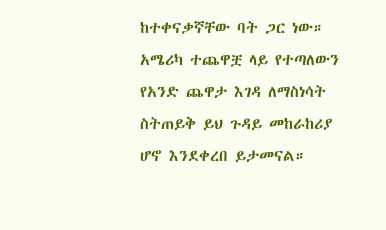ከተቀናቃኛቸው ባት ጋር ነው።
አሜሪካ ተጨዋቿ ላይ የተጣለውን የአንድ ጨዋታ እገዳ ለማስነሳት ስትጠይቅ ይህ ጉዳይ መከራከሪያ ሆኖ እንደቀረበ ይታመናል።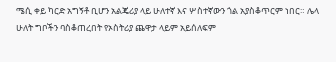ሜሲ ቀይ ካርድ አግኝቶ ቢሆን አልጄሪያ ላይ ሁለተኛ እና ሦስተኛውን ጎል አያስቆጥርም ነበር። ሌላ ሁለት ግቦችን ባስቆጠረበት የኦስትሪያ ጨዋታ ላይም አይሰለፍም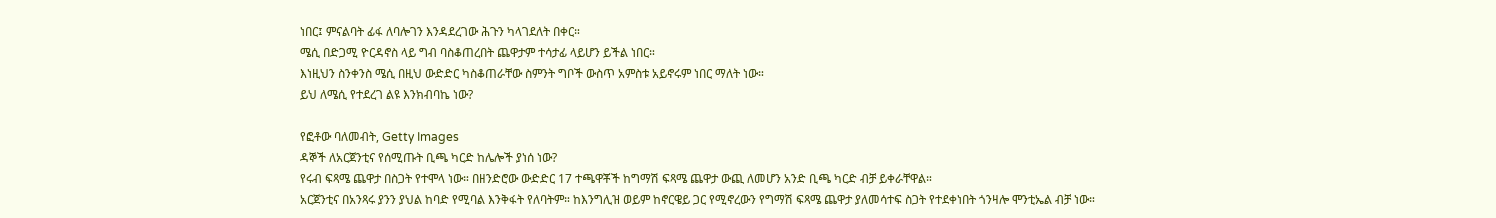ነበር፤ ምናልባት ፊፋ ለባሎገን እንዳደረገው ሕጉን ካላገደለት በቀር።
ሜሲ በድጋሚ ዮርዳኖስ ላይ ግብ ባስቆጠረበት ጨዋታም ተሳታፊ ላይሆን ይችል ነበር።
እነዚህን ስንቀንስ ሜሲ በዚህ ውድድር ካስቆጠራቸው ስምንት ግቦች ውስጥ አምስቱ አይኖሩም ነበር ማለት ነው።
ይህ ለሜሲ የተደረገ ልዩ እንክብባኬ ነው?

የፎቶው ባለመብት, Getty Images
ዳኞች ለአርጀንቲና የሰሚጡት ቢጫ ካርድ ከሌሎች ያነሰ ነው?
የሩብ ፍጻሜ ጨዋታ በስጋት የተሞላ ነው። በዘንድሮው ውድድር 17 ተጫዋቾች ከግማሽ ፍጻሜ ጨዋታ ውጪ ለመሆን አንድ ቢጫ ካርድ ብቻ ይቀራቸዋል።
አርጀንቲና በአንጻሩ ያንን ያህል ከባድ የሚባል እንቅፋት የለባትም። ከእንግሊዝ ወይም ከኖርዌይ ጋር የሚኖረውን የግማሽ ፍጻሜ ጨዋታ ያለመሳተፍ ስጋት የተደቀነበት ጎንዛሎ ሞንቲኤል ብቻ ነው።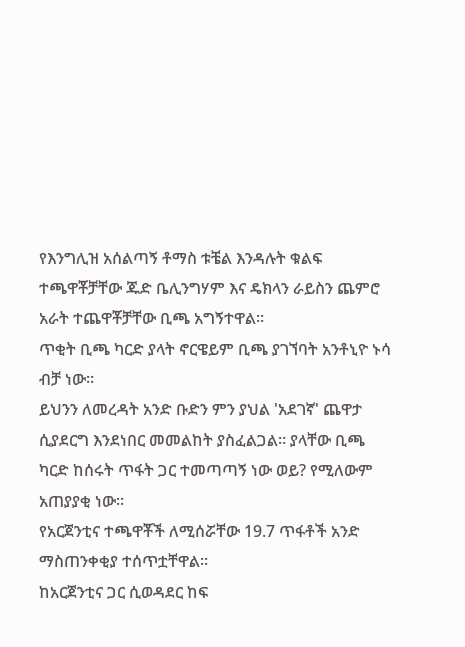የእንግሊዝ አሰልጣኝ ቶማስ ቱቼል እንዳሉት ቁልፍ ተጫዋቾቻቸው ጁድ ቤሊንግሃም እና ዴክላን ራይስን ጨምሮ አራት ተጨዋቾቻቸው ቢጫ አግኝተዋል።
ጥቂት ቢጫ ካርድ ያላት ኖርዌይም ቢጫ ያገኘባት አንቶኒዮ ኑሳ ብቻ ነው።
ይህንን ለመረዳት አንድ ቡድን ምን ያህል 'አደገኛ' ጨዋታ ሲያደርግ እንደነበር መመልከት ያስፈልጋል። ያላቸው ቢጫ ካርድ ከሰሩት ጥፋት ጋር ተመጣጣኝ ነው ወይ? የሚለውም አጠያያቂ ነው።
የአርጀንቲና ተጫዋቾች ለሚሰሯቸው 19.7 ጥፋቶች አንድ ማስጠንቀቂያ ተሰጥቷቸዋል።
ከአርጀንቲና ጋር ሲወዳደር ከፍ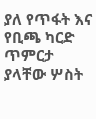ያለ የጥፋት እና የቢጫ ካርድ ጥምርታ ያላቸው ሦስት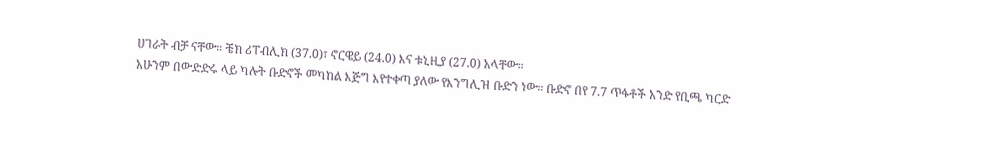ሀገራት ብቻ ናቸው። ቼክ ሪፐብሊክ (37.0)፣ ኖርዌይ (24.0) እና ቱኒዚያ (27.0) አላቸው።
አሁንም በውድድሩ ላይ ካሉት ቡድኖች መካከል እጅግ እየተቀጣ ያለው የእንግሊዝ ቡድን ነው። ቡድኖ በየ 7.7 ጥፋቶች አንድ የቢጫ ካርድ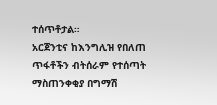ተሰጥቶታል።
አርጀንቲና ከእንግሊዝ የበለጠ ጥፋቶችን ብትሰራም የተሰጣት ማስጠንቀቂያ በግማሽ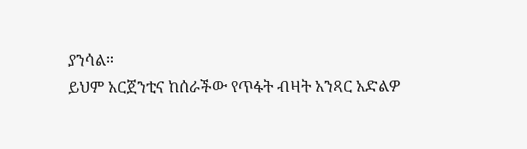ያንሳል።
ይህም አርጀንቲና ከሰራችው የጥፋት ብዛት አንጻር አድልዎ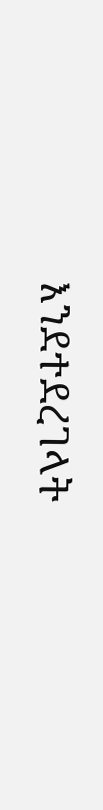እንደተደረገላት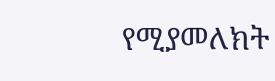የሚያመለክት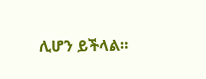ሊሆን ይችላል።